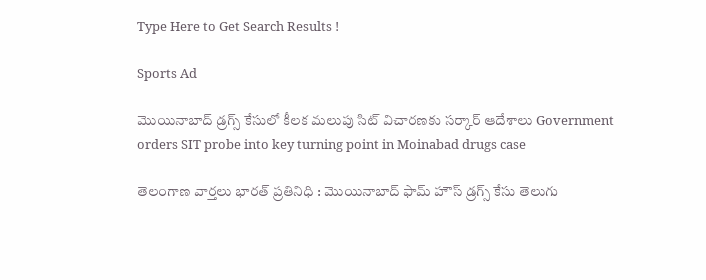Type Here to Get Search Results !

Sports Ad

మొయినాబాద్ డ్రగ్స్ కేసులో కీలక మలుపు సిట్ విచారణకు సర్కార్ ఆదేశాలు Government orders SIT probe into key turning point in Moinabad drugs case

తెలంగాణ వార్తలు భారత్ ప్రతినిధి : మొయినాబాద్ ఫామ్ హౌస్ డ్రగ్స్ కేసు తెలుగు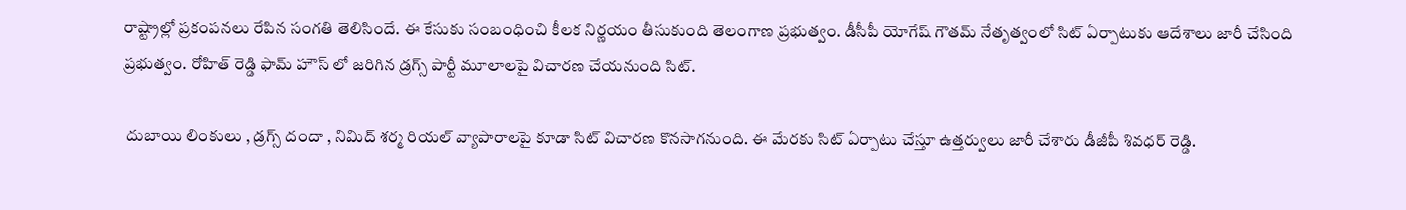రాష్ట్రాల్లో ప్రకంపనలు రేపిన సంగతి తెలిసిందే. ఈ కేసుకు సంబంధించి కీలక నిర్ణయం తీసుకుంది తెలంగాణ ప్రభుత్వం. డీసీపీ యోగేష్ గౌతమ్ నేతృత్వంలో సిట్ ఏర్పాటుకు ఆదేశాలు జారీ చేసింది ప్రభుత్వం. రోహిత్ రెడ్డి ఫామ్ హౌస్ లో జరిగిన డ్రగ్స్ పార్టీ మూలాలపై విచారణ చేయనుంది సిట్.

 దుబాయి లింకులు , డ్రగ్స్ దందా , నిమిద్ శర్మ రియల్ వ్యాపారాలపై కూడా సిట్ విచారణ కొనసాగనుంది. ఈ మేరకు సిట్ ఏర్పాటు చేస్తూ ఉత్తర్వులు జారీ చేశారు డీజీపీ శివధర్ రెడ్డి.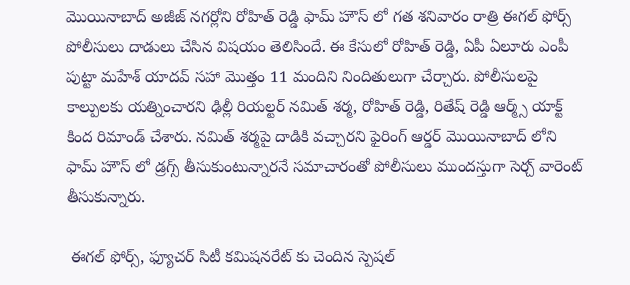మొయినాబాద్ అజీజ్ నగర్లోని రోహిత్ రెడ్డి ఫామ్ హౌస్ లో గత శనివారం రాత్రి ఈగల్ ఫోర్స్ పోలీసులు దాడులు చేసిన విషయం తెలిసిందే. ఈ కేసులో రోహిత్ రెడ్డి, ఏపీ ఏలూరు ఎంపీ పుట్టా మహేశ్ యాదవ్ సహా మొత్తం 11 మందిని నిందితులుగా చేర్చారు. పోలీసులపై కాల్పులకు యత్నించారని ఢిల్లీ రియల్టర్ నమిత్ శర్మ, రోహిత్ రెడ్డి, రితేష్ రెడ్డి ఆర్మ్స్ యాక్ట్ కింద రిమాండ్ చేశారు. నమిత్ శర్మపై దాడికి వచ్చారని ఫైరింగ్ ఆర్డర్ మొయినాబాద్ లోని ఫామ్ హౌస్ లో డ్రగ్స్ తీసుకుంటున్నారనే సమాచారంతో పోలీసులు ముందస్తుగా సెర్చ్ వారెంట్ తీసుకున్నారు.

 ఈగల్ ఫోర్స్, ఫ్యూచర్ సిటీ కమిషనరేట్ కు చెందిన స్పెషల్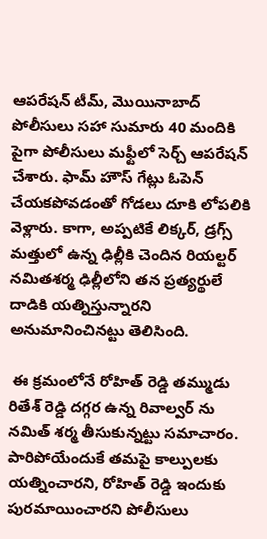ఆపరేషన్ టీమ్, మొయినాబాద్ పోలీసులు సహా సుమారు 40 మందికి పైగా పోలీసులు మఫ్టీలో సెర్చ్ ఆపరేషన్ చేశారు. ఫామ్ హౌస్ గేట్లు ఓపెన్ చేయకపోవడంతో గోడలు దూకి లోపలికి వెళ్లారు. కాగా, అప్పటికే లిక్కర్, డ్రగ్స్ మత్తులో ఉన్న ఢిల్లీకి చెందిన రియల్టర్ నమితశర్మ ఢిల్లీలోని తన ప్రత్యర్థులే దాడికి యత్నిస్తున్నారని అనుమానించినట్టు తెలిసింది.

 ఈ క్రమంలోనే రోహిత్ రెడ్డి తమ్ముడు రితేశ్ రెడ్డి దగ్గర ఉన్న రివాల్వర్ ను నమిత్ శర్మ తీసుకున్నట్టు సమాచారం. పారిపోయేందుకే తమపై కాల్పులకు యత్నించారని, రోహిత్ రెడ్డి ఇందుకు పురమాయించారని పోలీసులు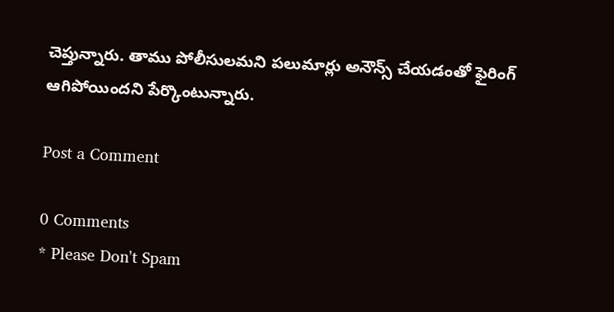చెప్తున్నారు. తాము పోలీసులమని పలుమార్లు అనౌన్స్ చేయడంతో ఫైరింగ్ ఆగిపోయిందని పేర్కొంటున్నారు.

Post a Comment

0 Comments
* Please Don't Spam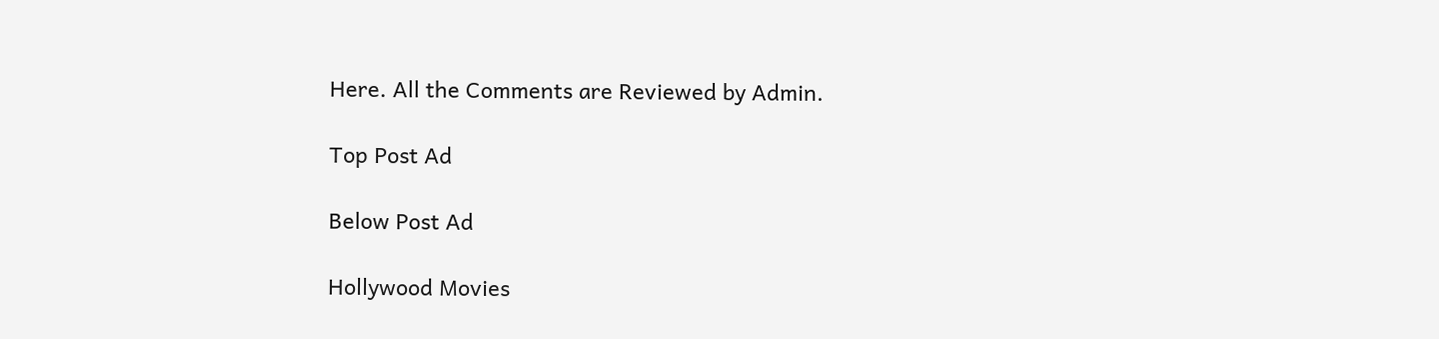Here. All the Comments are Reviewed by Admin.

Top Post Ad

Below Post Ad

Hollywood Movies